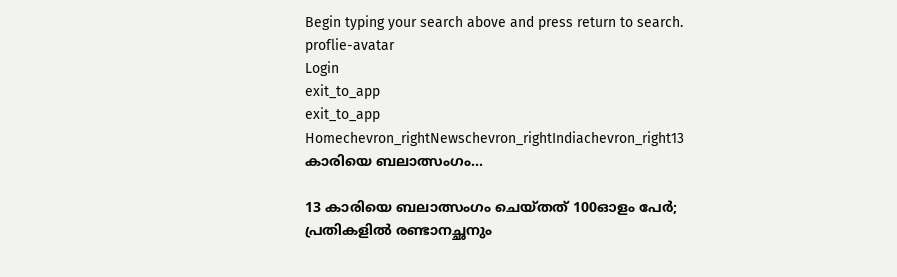Begin typing your search above and press return to search.
proflie-avatar
Login
exit_to_app
exit_to_app
Homechevron_rightNewschevron_rightIndiachevron_right13 കാരിയെ ബലാത്സംഗം...

13 കാരിയെ ബലാത്സംഗം ചെയ്തത് 100ഓളം പേർ; പ്രതികളിൽ രണ്ടാനച്ഛനും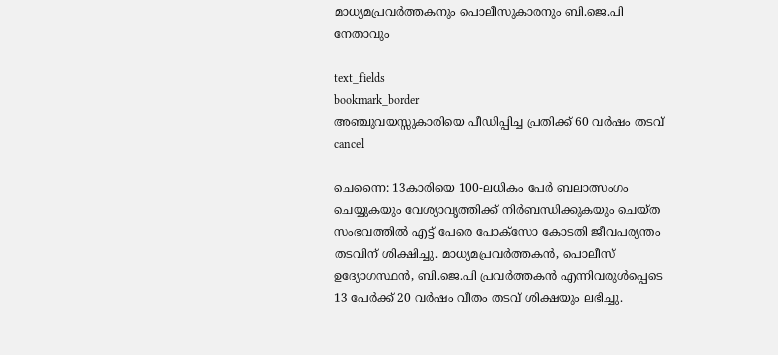മാധ്യമപ്രവർത്തകനും പൊലീസുകാരനും ബി.ജെ.പി നേതാവും

text_fields
bookmark_border
അഞ്ചുവയസ്സുകാരിയെ പീഡിപ്പിച്ച പ്രതിക്ക് 60 വര്‍ഷം തടവ്
cancel

ചെന്നൈ: 13കാരിയെ 100-ലധികം പേർ ബലാത്സംഗം ചെയ്യുകയും വേശ്യാവൃത്തിക്ക് നിർബന്ധിക്കുകയും ചെയ്ത സംഭവത്തിൽ എട്ട് പേരെ പോക്‌സോ കോടതി ജീവപര്യന്തം തടവിന് ശിക്ഷിച്ചു. മാധ്യമപ്രവർത്തകൻ, പൊലീസ് ഉദ്യോഗസ്ഥൻ, ബി.ജെ.പി പ്രവർത്തകൻ എന്നിവരുൾപ്പെടെ 13 പേർക്ക് 20 വർഷം വീതം തടവ് ശിക്ഷയും ലഭിച്ചു.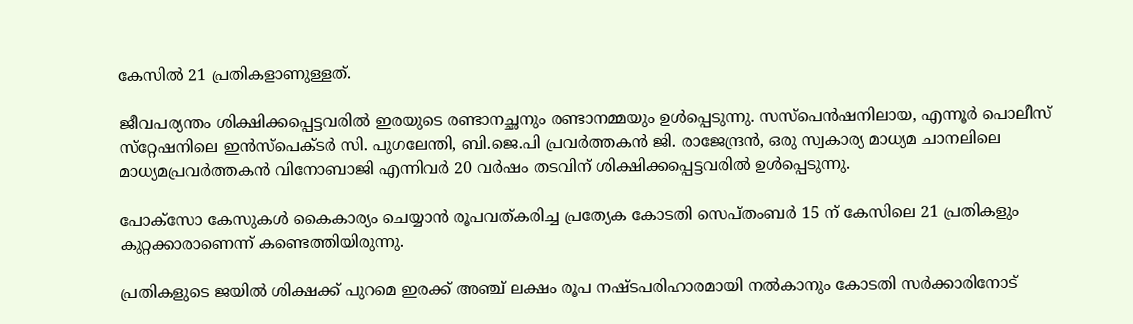കേസിൽ 21 പ്രതികളാണുള്ളത്.

ജീവപര്യന്തം ശിക്ഷിക്കപ്പെട്ടവരിൽ ഇരയുടെ രണ്ടാനച്ഛനും രണ്ടാനമ്മയും ഉൾപ്പെടുന്നു. സസ്‌പെൻഷനിലായ, എന്നൂർ പൊലീസ് സ്‌റ്റേഷനിലെ ഇൻസ്‌പെക്ടർ സി. പുഗലേന്തി, ബി.ജെ.പി പ്രവർത്തകൻ ജി. രാജേന്ദ്രൻ, ഒരു സ്വകാര്യ മാധ്യമ ചാനലിലെ മാധ്യമപ്രവർത്തകൻ വിനോബാജി എന്നിവർ 20 വർഷം തടവിന് ശിക്ഷിക്കപ്പെട്ടവരിൽ ഉൾപ്പെടുന്നു.

പോക്‌സോ കേസുകൾ കൈകാര്യം ചെയ്യാൻ രൂപവത്കരിച്ച പ്രത്യേക കോടതി സെപ്തംബർ 15 ന് കേസിലെ 21 പ്രതികളും കുറ്റക്കാരാണെന്ന് കണ്ടെത്തിയിരുന്നു.

പ്രതികളുടെ ജയിൽ ശിക്ഷക്ക് പുറമെ ഇരക്ക് അഞ്ച് ലക്ഷം രൂപ നഷ്ടപരിഹാരമായി നൽകാനും കോടതി സർക്കാരിനോട്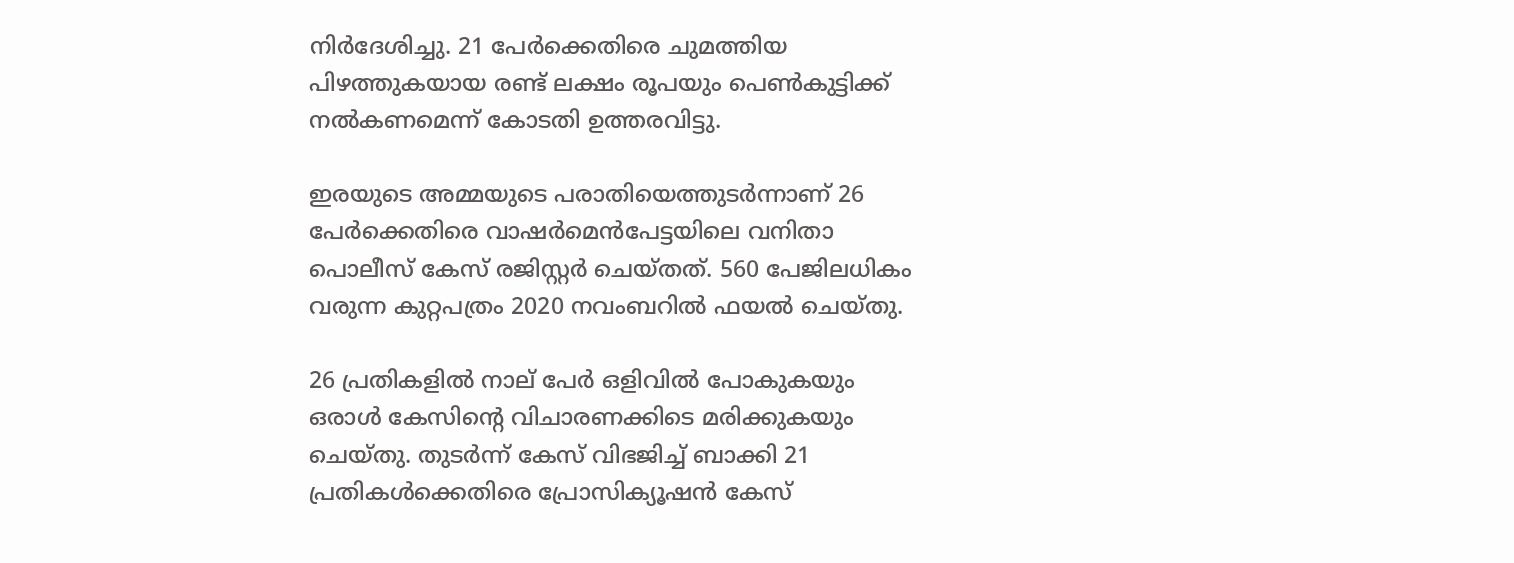നിർദേശിച്ചു. 21 പേർക്കെതിരെ ചുമത്തിയ പിഴത്തുകയായ രണ്ട് ലക്ഷം രൂപയും പെൺകുട്ടിക്ക് നൽകണമെന്ന് കോടതി ഉത്തരവിട്ടു.

ഇരയുടെ അമ്മയുടെ പരാതിയെത്തുടർന്നാണ് 26 പേർക്കെതിരെ വാഷർമെൻപേട്ടയിലെ വനിതാ പൊലീസ് കേസ് രജിസ്റ്റർ ചെയ്തത്. 560 പേജിലധികം വരുന്ന കുറ്റപത്രം 2020 നവംബറിൽ ഫയൽ ചെയ്തു.

26 പ്രതികളിൽ നാല് പേർ ഒളിവിൽ പോകുകയും ഒരാൾ കേസിന്റെ വിചാരണക്കിടെ മരിക്കുകയും ചെയ്തു. തുടർന്ന് കേസ് വിഭജിച്ച് ബാക്കി 21 പ്രതികൾക്കെതിരെ പ്രോസിക്യൂഷൻ കേസ്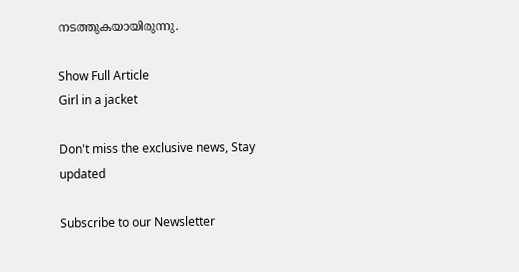നടത്തുകയായിരുന്നു.

Show Full Article
Girl in a jacket

Don't miss the exclusive news, Stay updated

Subscribe to our Newsletter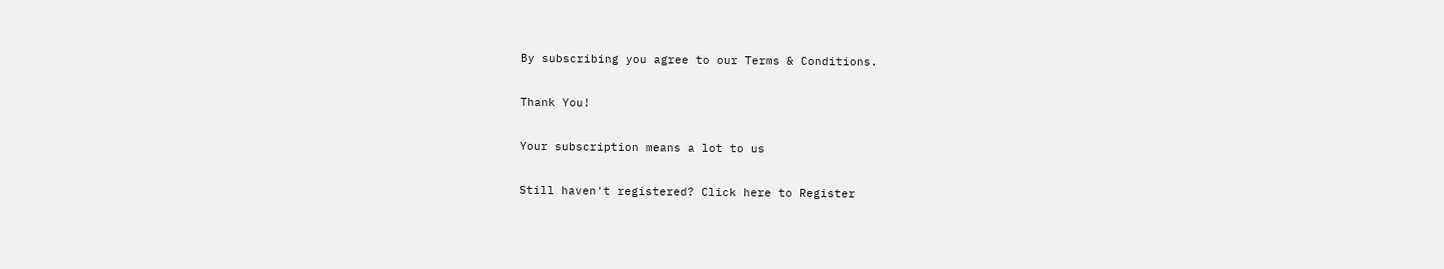By subscribing you agree to our Terms & Conditions.

Thank You!

Your subscription means a lot to us

Still haven't registered? Click here to Register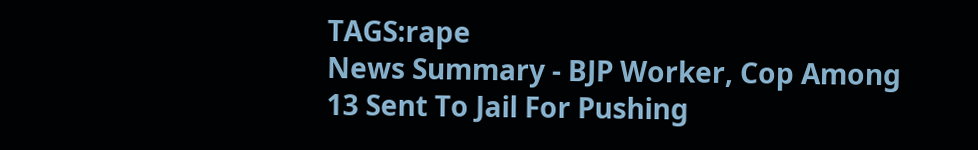TAGS:rape
News Summary - BJP Worker, Cop Among 13 Sent To Jail For Pushing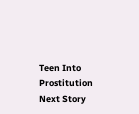Teen Into Prostitution
Next Story